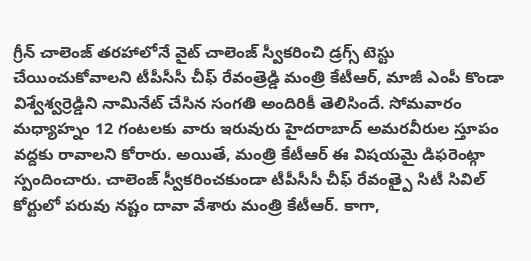గ్రీన్ చాలెంజ్ తరహాలోనే వైట్ చాలెంజ్ స్వీకరించి డ్రగ్స్ టెస్టు చేయించుకోవాలని టీపీసీసీ చీఫ్ రేవంత్రెడ్డి మంత్రి కేటీఆర్, మాజీ ఎంపీ కొండా విశ్వేశ్వర్రెడ్డిని నామినేట్ చేసిన సంగతి అందిరికీ తెలిసిందే. సోమవారం మధ్యాహ్నం 12 గంటలకు వారు ఇరువురు హైదరాబాద్ అమరవీరుల స్తూపం వద్దకు రావాలని కోరారు. అయితే, మంత్రి కేటీఆర్ ఈ విషయమై డిఫరెంట్గా స్పందించారు. చాలెంజ్ స్వీకరించకుండా టీపీసీసీ చీఫ్ రేవంత్పై సిటీ సివిల్ కోర్టులో పరువు నష్టం దావా వేశారు మంత్రి కేటీఆర్. కాగా,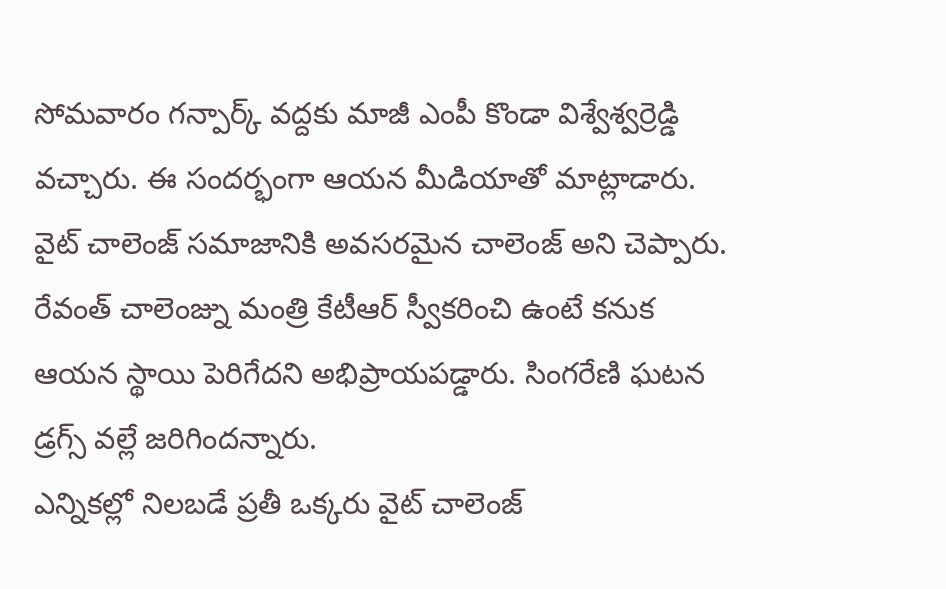సోమవారం గన్పార్క్ వద్దకు మాజీ ఎంపీ కొండా విశ్వేశ్వర్రెడ్డి వచ్చారు. ఈ సందర్భంగా ఆయన మీడియాతో మాట్లాడారు. వైట్ చాలెంజ్ సమాజానికి అవసరమైన చాలెంజ్ అని చెప్పారు. రేవంత్ చాలెంజ్ను మంత్రి కేటీఆర్ స్వీకరించి ఉంటే కనుక ఆయన స్థాయి పెరిగేదని అభిప్రాయపడ్డారు. సింగరేణి ఘటన డ్రగ్స్ వల్లే జరిగిందన్నారు.
ఎన్నికల్లో నిలబడే ప్రతీ ఒక్కరు వైట్ చాలెంజ్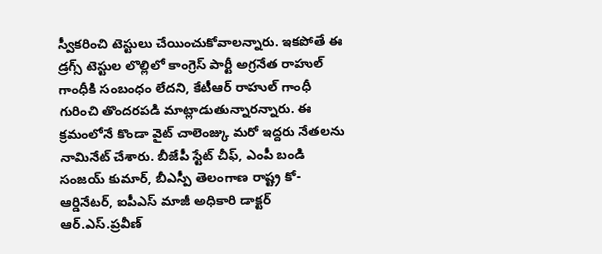స్వీకరించి టెస్టులు చేయించుకోవాలన్నారు. ఇకపోతే ఈ డ్రగ్స్ టెస్టుల లొల్లిలో కాంగ్రెస్ పార్టీ అగ్రనేత రాహుల్ గాంధీకి సంబంధం లేదని, కేటీఆర్ రాహుల్ గాంధీ గురించి తొందరపడి మాట్లాడుతున్నారన్నారు. ఈ క్రమంలోనే కొండా వైట్ చాలెంజ్కు మరో ఇద్దరు నేతలను నామినేట్ చేశారు. బీజేపీ స్టేట్ చీఫ్, ఎంపీ బండి సంజయ్ కుమార్, బీఎస్పీ తెలంగాణ రాష్ట్ర కో-ఆర్డినేటర్, ఐపీఎస్ మాజీ అధికారి డాక్టర్ ఆర్.ఎస్.ప్రవీణ్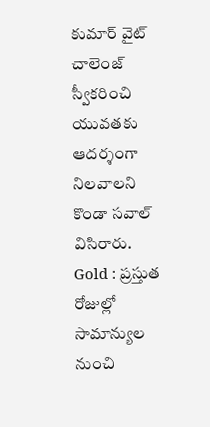కుమార్ వైట్ చాలెంజ్ స్వీకరించి యువతకు ఆదర్శంగా నిలవాలని కొండా సవాల్ విసిరారు.
Gold : ప్రస్తుత రోజుల్లో సామాన్యుల నుంచి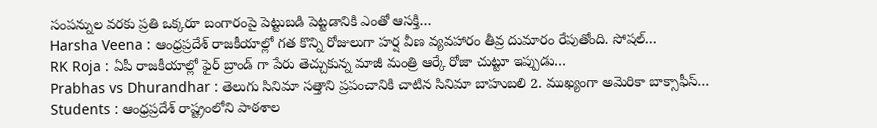సంపన్నుల వరకు ప్రతి ఒక్కరూ బంగారంపై పెట్టుబడి పెట్టడానికి ఎంతో ఆసక్తి…
Harsha Veena : ఆంధ్రప్రదేశ్ రాజకీయాల్లో గత కొన్ని రోజులుగా హర్ష వీణ వ్యవహారం తీవ్ర దుమారం రేపుతోంది. సోషల్…
RK Roja : ఏపీ రాజకీయాల్లో ఫైర్ బ్రాండ్ గా పేరు తెచ్చుకున్న మాజీ మంత్రి ఆర్కే రోజా చుట్టూ ఇప్పుడు…
Prabhas vs Dhurandhar : తెలుగు సినిమా సత్తాని ప్రపంచానికి చాటిన సినిమా బాహుబలి 2. ముఖ్యంగా అమెరికా బాక్సాఫీస్…
Students : ఆంధ్రప్రదేశ్ రాష్ట్రంలోని పాఠశాల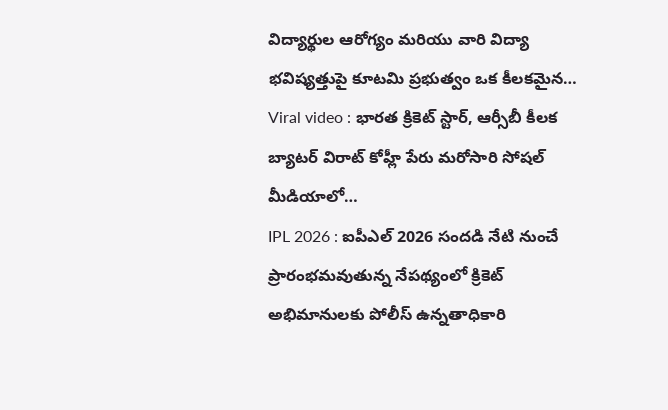విద్యార్థుల ఆరోగ్యం మరియు వారి విద్యా భవిష్యత్తుపై కూటమి ప్రభుత్వం ఒక కీలకమైన…
Viral video : భారత క్రికెట్ స్టార్, ఆర్సీబీ కీలక బ్యాటర్ విరాట్ కోహ్లీ పేరు మరోసారి సోషల్ మీడియాలో…
IPL 2026 : ఐపీఎల్ 2026 సందడి నేటి నుంచే ప్రారంభమవుతున్న నేపథ్యంలో క్రికెట్ అభిమానులకు పోలీస్ ఉన్నతాధికారి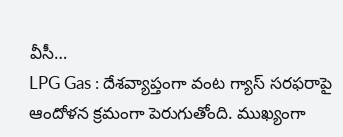వీసీ…
LPG Gas : దేశవ్యాప్తంగా వంట గ్యాస్ సరఫరాపై ఆందోళన క్రమంగా పెరుగుతోంది. ముఖ్యంగా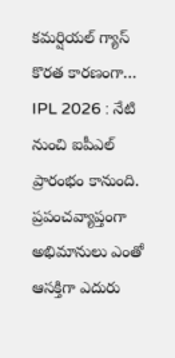కమర్షియల్ గ్యాస్ కొరత కారణంగా…
IPL 2026 : నేటి నుంచి ఐపీఎల్ ప్రారంభం కానుంది. ప్రపంచవ్యాప్తంగా అభిమానులు ఎంతో ఆసక్తిగా ఎదురు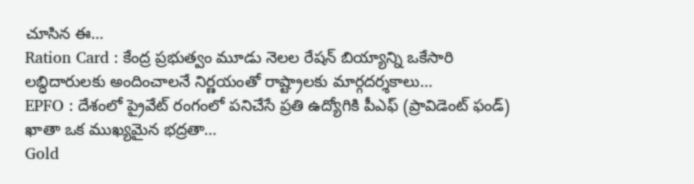చూసిన ఈ…
Ration Card : కేంద్ర ప్రభుత్వం మూడు నెలల రేషన్ బియ్యాన్ని ఒకేసారి లబ్ధిదారులకు అందించాలనే నిర్ణయంతో రాష్ట్రాలకు మార్గదర్శకాలు…
EPFO : దేశంలో ప్రైవేట్ రంగంలో పనిచేసే ప్రతి ఉద్యోగికి పీఎఫ్ (ప్రావిడెంట్ ఫండ్) ఖాతా ఒక ముఖ్యమైన భద్రతా…
Gold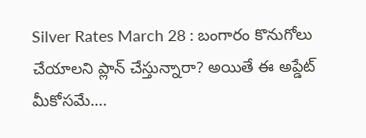Silver Rates March 28 : బంగారం కొనుగోలు చేయాలని ప్లాన్ చేస్తున్నారా? అయితే ఈ అప్డేట్ మీకోసమే.…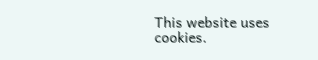This website uses cookies.